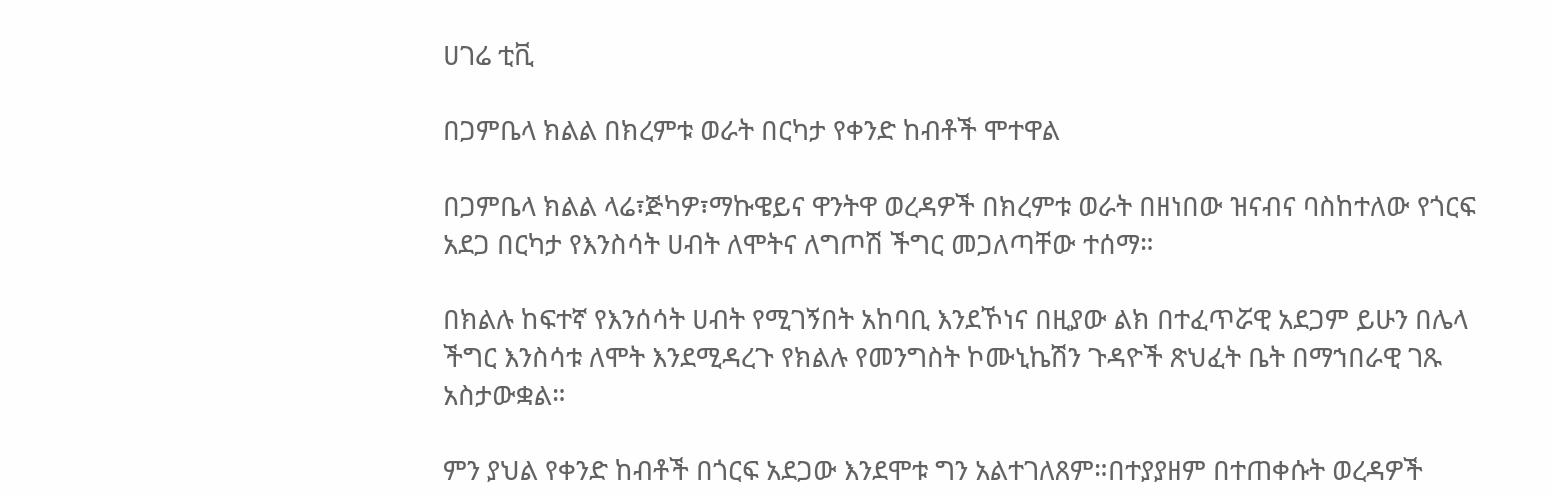ሀገሬ ቲቪ

በጋምቤላ ክልል በክረምቱ ወራት በርካታ የቀንድ ከብቶች ሞተዋል

በጋምቤላ ክልል ላሬ፣ጅካዎ፣ማኩዌይና ዋንትዋ ወረዳዎች በክረምቱ ወራት በዘነበው ዝናብና ባስከተለው የጎርፍ አደጋ በርካታ የእንስሳት ሀብት ለሞትና ለግጦሽ ችግር መጋለጣቸው ተሰማ።

በክልሉ ከፍተኛ የእንሰሳት ሀብት የሚገኝበት አከባቢ እንደኾነና በዚያው ልክ በተፈጥሯዊ አደጋም ይሁን በሌላ ችግር እንስሳቱ ለሞት እንደሚዳረጉ የክልሉ የመንግስት ኮሙኒኬሽን ጉዳዮች ጽህፈት ቤት በማኀበራዊ ገጹ አስታውቋል።

ምን ያህል የቀንድ ከብቶች በጎርፍ አደጋው እንደሞቱ ግን አልተገለጸም።በተያያዘም በተጠቀሱት ወረዳዎች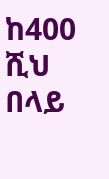ከ400 ሺህ በላይ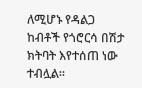ለሚሆኑ የዳልጋ ከብቶች የጎሮርሳ በሽታ ክትባት እየተሰጠ ነው ተብሏል።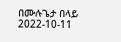በሙሉጌታ በላይ
2022-10-11